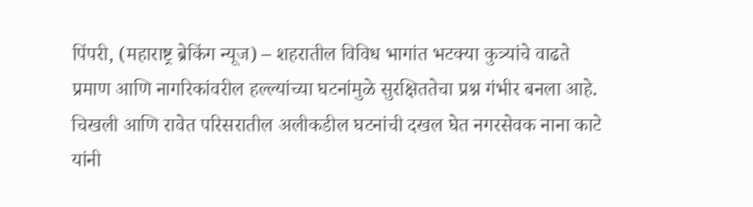पिंपरी, (महाराष्ट्र ब्रेकिंग न्यूज) – शहरातील विविध भागांत भटक्या कुत्र्यांचे वाढते प्रमाण आणि नागरिकांवरील हल्ल्यांच्या घटनांमुळे सुरक्षिततेचा प्रश्न गंभीर बनला आहे. चिखली आणि रावेत परिसरातील अलीकडील घटनांची दखल घेत नगरसेवक नाना काटे यांनी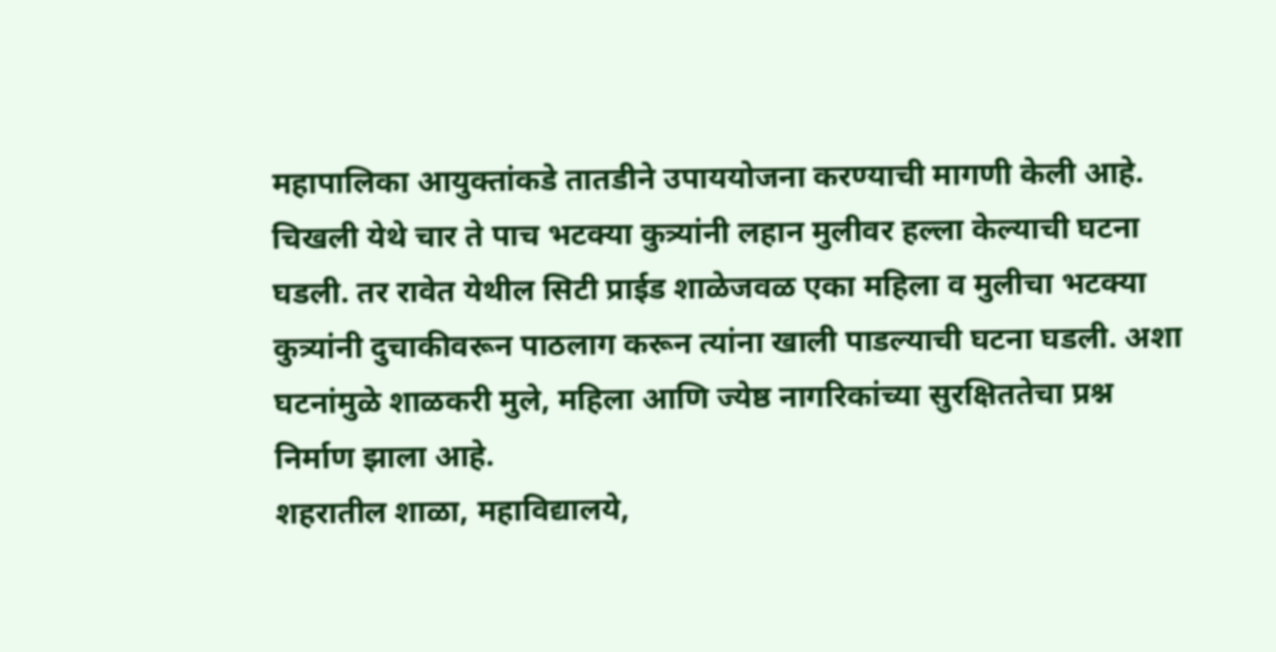महापालिका आयुक्तांकडे तातडीने उपाययोजना करण्याची मागणी केली आहे.
चिखली येथे चार ते पाच भटक्या कुत्र्यांनी लहान मुलीवर हल्ला केल्याची घटना घडली. तर रावेत येथील सिटी प्राईड शाळेजवळ एका महिला व मुलीचा भटक्या कुत्र्यांनी दुचाकीवरून पाठलाग करून त्यांना खाली पाडल्याची घटना घडली. अशा घटनांमुळे शाळकरी मुले, महिला आणि ज्येष्ठ नागरिकांच्या सुरक्षिततेचा प्रश्न निर्माण झाला आहे.
शहरातील शाळा, महाविद्यालये,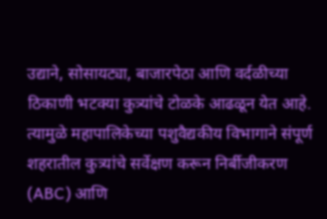उद्याने, सोसायट्या, बाजारपेठा आणि वर्दळीच्या ठिकाणी भटक्या कुत्र्यांचे टोळके आढळून येत आहे. त्यामुळे महापालिकेच्या पशुवैद्यकीय विभागाने संपूर्ण शहरातील कुत्र्यांचे सर्वेक्षण करून निर्बीजीकरण (ABC) आणि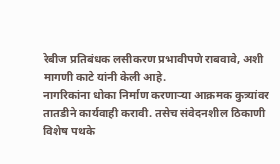रेबीज प्रतिबंधक लसीकरण प्रभावीपणे राबवावे, अशी मागणी काटे यांनी केली आहे.
नागरिकांना धोका निर्माण करणाऱ्या आक्रमक कुत्र्यांवर तातडीने कार्यवाही करावी. तसेच संवेदनशील ठिकाणी विशेष पथके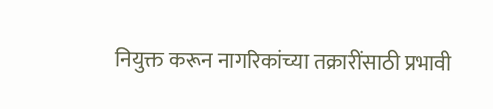नियुक्त करून नागरिकांच्या तक्रारींसाठी प्रभावी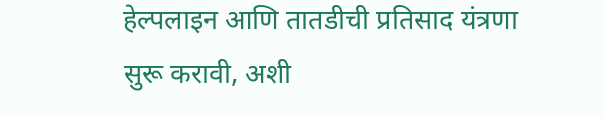हेल्पलाइन आणि तातडीची प्रतिसाद यंत्रणा सुरू करावी, अशी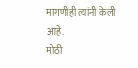मागणीही त्यांनी केली आहे.
मोठी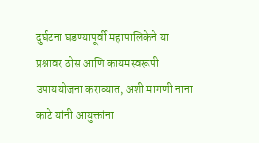दुर्घटना घडण्यापूर्वी महापालिकेने या प्रश्नावर ठोस आणि कायमस्वरूपी उपाययोजना कराव्यात, अशी मागणी नाना काटे यांनी आयुक्तांना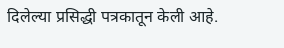दिलेल्या प्रसिद्धी पत्रकातून केली आहे.